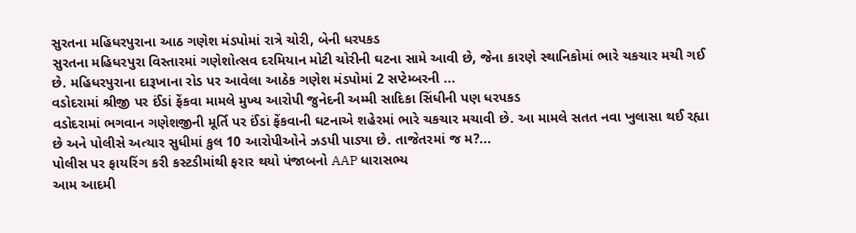સુરતના મહિધરપુરાના આઠ ગણેશ મંડપોમાં રાત્રે ચોરી, બેની ધરપકડ
સુરતના મહિધરપુરા વિસ્તારમાં ગણેશોત્સવ દરમિયાન મોટી ચોરીની ઘટના સામે આવી છે, જેના કારણે સ્થાનિકોમાં ભારે ચકચાર મચી ગઈ છે. મહિધરપુરાના દારૂખાના રોડ પર આવેલા આઠેક ગણેશ મંડપોમાં 2 સપ્ટેમ્બરની ...
વડોદરામાં શ્રીજી પર ઈંડાં ફેંકવા મામલે મુખ્ય આરોપી જુનેદની અમ્મી સાદિકા સિંધીની પણ ધરપકડ
વડોદરામાં ભગવાન ગણેશજીની મૂર્તિ પર ઈંડાં ફેંકવાની ઘટનાએ શહેરમાં ભારે ચકચાર મચાવી છે. આ મામલે સતત નવા ખુલાસા થઈ રહ્યા છે અને પોલીસે અત્યાર સુધીમાં કુલ 10 આરોપીઓને ઝડપી પાડ્યા છે. તાજેતરમાં જ મ?...
પોલીસ પર ફાયરિંગ કરી કસ્ટડીમાંથી ફરાર થયો પંજાબનો AAP ધારાસભ્ય
આમ આદમી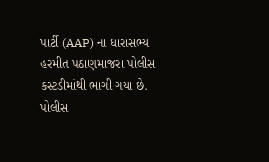પાર્ટી (AAP) ના ધારાસભ્ય હરમીત પઠાણમાજરા પોલીસ કસ્ટડીમાંથી ભાગી ગયા છે. પોલીસ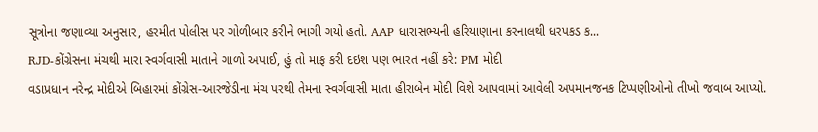સૂત્રોના જણાવ્યા અનુસાર, હરમીત પોલીસ પર ગોળીબાર કરીને ભાગી ગયો હતો. AAP ધારાસભ્યની હરિયાણાના કરનાલથી ધરપકડ ક...
RJD-કોંગ્રેસના મંચથી મારા સ્વર્ગવાસી માતાને ગાળો અપાઈ, હું તો માફ કરી દઇશ પણ ભારત નહીં કરે: PM મોદી
વડાપ્રધાન નરેન્દ્ર મોદીએ બિહારમાં કોંગ્રેસ-આરજેડીના મંચ પરથી તેમના સ્વર્ગવાસી માતા હીરાબેન મોદી વિશે આપવામાં આવેલી અપમાનજનક ટિપ્પણીઓનો તીખો જવાબ આપ્યો.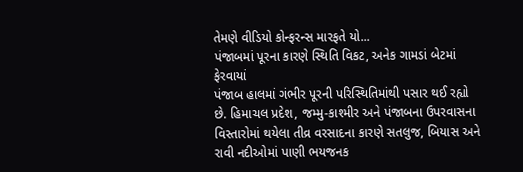તેમણે વીડિયો કોન્ફરન્સ મારફતે યો...
પંજાબમાં પૂરના કારણે સ્થિતિ વિકટ, અનેક ગામડાં બેટમાં ફેરવાયાં
પંજાબ હાલમાં ગંભીર પૂરની પરિસ્થિતિમાંથી પસાર થઈ રહ્યો છે. હિમાચલ પ્રદેશ, જમ્મુ-કાશ્મીર અને પંજાબના ઉપરવાસના વિસ્તારોમાં થયેલા તીવ્ર વરસાદના કારણે સતલુજ, બિયાસ અને રાવી નદીઓમાં પાણી ભયજનક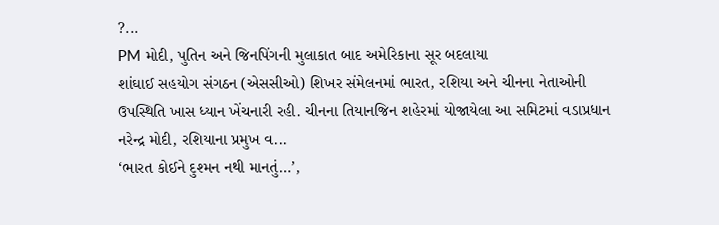?...
PM મોદી, પુતિન અને જિનપિંગની મુલાકાત બાદ અમેરિકાના સૂર બદલાયા
શાંઘાઈ સહયોગ સંગઠન (એસસીઓ) શિખર સંમેલનમાં ભારત, રશિયા અને ચીનના નેતાઓની ઉપસ્થિતિ ખાસ ધ્યાન ખેંચનારી રહી. ચીનના તિયાનજિન શહેરમાં યોજાયેલા આ સમિટમાં વડાપ્રધાન નરેન્દ્ર મોદી, રશિયાના પ્રમુખ વ...
‘ભારત કોઈને દુશ્મન નથી માનતું…’,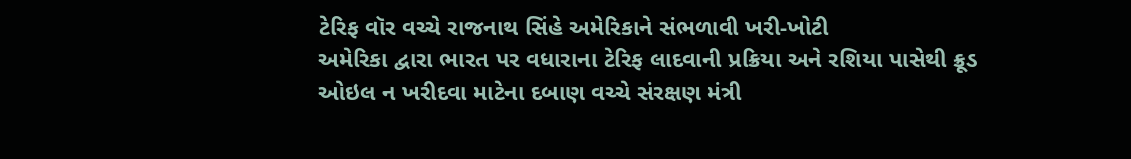ટેરિફ વૉર વચ્ચે રાજનાથ સિંહે અમેરિકાને સંભળાવી ખરી-ખોટી
અમેરિકા દ્વારા ભારત પર વધારાના ટેરિફ લાદવાની પ્રક્રિયા અને રશિયા પાસેથી ક્રૂડ ઓઇલ ન ખરીદવા માટેના દબાણ વચ્ચે સંરક્ષણ મંત્રી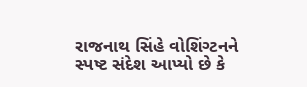રાજનાથ સિંહે વોશિંગ્ટનને સ્પષ્ટ સંદેશ આપ્યો છે કે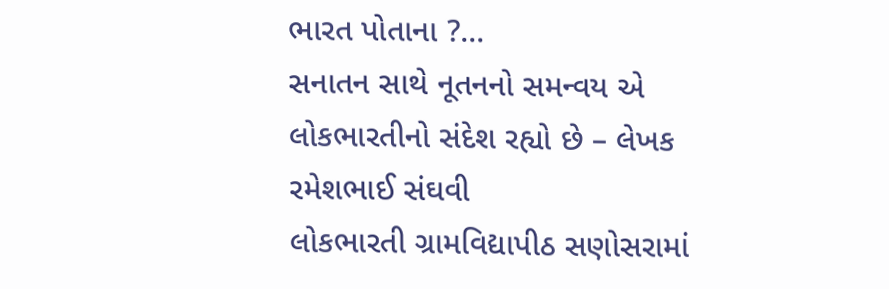ભારત પોતાના ?...
સનાતન સાથે નૂતનનો સમન્વય એ લોકભારતીનો સંદેશ રહ્યો છે – લેખક રમેશભાઈ સંઘવી
લોકભારતી ગ્રામવિદ્યાપીઠ સણોસરામાં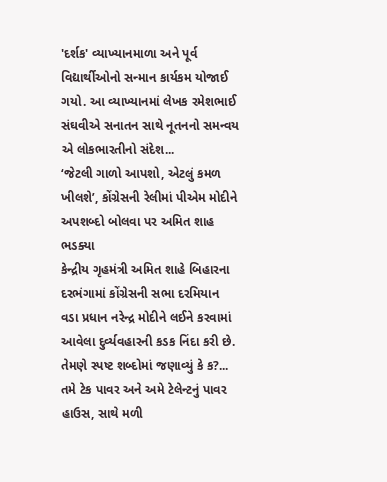'દર્શક' વ્યાખ્યાનમાળા અને પૂર્વ વિદ્યાર્થીઓનો સન્માન કાર્યકમ યોજાઈ ગયો. આ વ્યાખ્યાનમાં લેખક રમેશભાઈ સંઘવીએ સનાતન સાથે નૂતનનો સમન્વય એ લોકભારતીનો સંદેશ...
‘જેટલી ગાળો આપશો, એટલું કમળ ખીલશે’, કોંગ્રેસની રેલીમાં પીએમ મોદીને અપશબ્દો બોલવા પર અમિત શાહ ભડક્યા
કેન્દ્રીય ગૃહમંત્રી અમિત શાહે બિહારના દરભંગામાં કોંગ્રેસની સભા દરમિયાન વડા પ્રધાન નરેન્દ્ર મોદીને લઈને કરવામાં આવેલા દુર્વ્યવહારની કડક નિંદા કરી છે. તેમણે સ્પષ્ટ શબ્દોમાં જણાવ્યું કે ક?...
તમે ટેક પાવર અને અમે ટેલેન્ટનું પાવર હાઉસ, સાથે મળી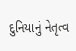દુનિયાનું નેતૃત્વ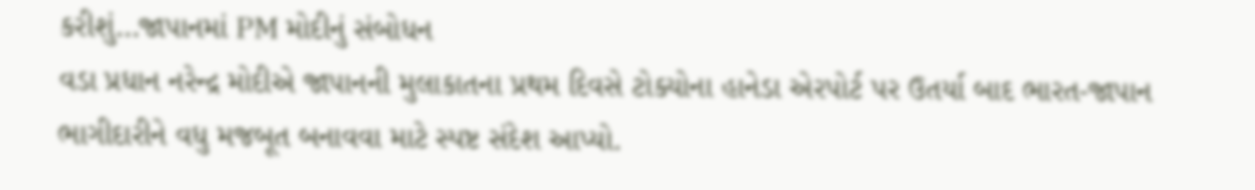કરીશું…જાપાનમાં PM મોદીનું સંબોધન
વડા પ્રધાન નરેન્દ્ર મોદીએ જાપાનની મુલાકાતના પ્રથમ દિવસે ટોક્યોના હાનેડા એરપોર્ટ પર ઉતર્યા બાદ ભારત-જાપાન ભાગીદારીને વધુ મજબૂત બનાવવા માટે સ્પષ્ટ સંદેશ આપ્યો.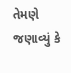તેમણે જણાવ્યું કે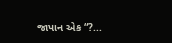જાપાન એક “?...